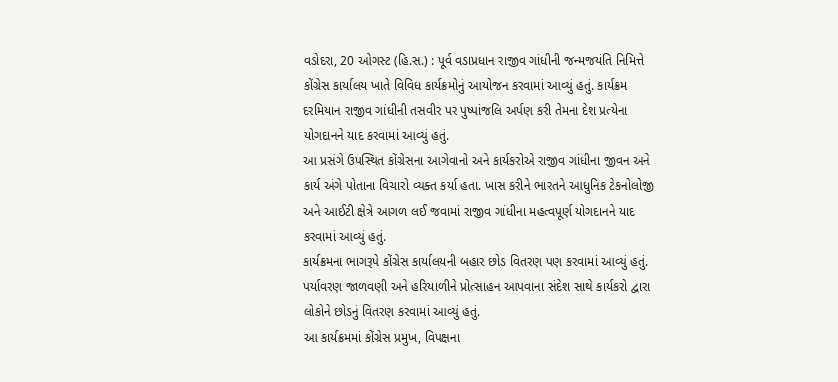વડોદરા, 20 ઓગસ્ટ (હિ.સ.) : પૂર્વ વડાપ્રધાન રાજીવ ગાંધીની જન્મજયંતિ નિમિત્તે કોંગ્રેસ કાર્યાલય ખાતે વિવિધ કાર્યક્રમોનું આયોજન કરવામાં આવ્યું હતું. કાર્યક્રમ દરમિયાન રાજીવ ગાંધીની તસવીર પર પુષ્પાંજલિ અર્પણ કરી તેમના દેશ પ્રત્યેના યોગદાનને યાદ કરવામાં આવ્યું હતું.
આ પ્રસંગે ઉપસ્થિત કોંગ્રેસના આગેવાનો અને કાર્યકરોએ રાજીવ ગાંધીના જીવન અને કાર્ય અંગે પોતાના વિચારો વ્યક્ત કર્યા હતા. ખાસ કરીને ભારતને આધુનિક ટેકનોલોજી અને આઈટી ક્ષેત્રે આગળ લઈ જવામાં રાજીવ ગાંધીના મહત્વપૂર્ણ યોગદાનને યાદ કરવામાં આવ્યું હતું.
કાર્યક્રમના ભાગરૂપે કોંગ્રેસ કાર્યાલયની બહાર છોડ વિતરણ પણ કરવામાં આવ્યું હતું. પર્યાવરણ જાળવણી અને હરિયાળીને પ્રોત્સાહન આપવાના સંદેશ સાથે કાર્યકરો દ્વારા લોકોને છોડનું વિતરણ કરવામાં આવ્યું હતું.
આ કાર્યક્રમમાં કોંગ્રેસ પ્રમુખ, વિપક્ષના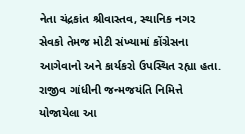નેતા ચંદ્રકાંત શ્રીવાસ્તવ, સ્થાનિક નગર સેવકો તેમજ મોટી સંખ્યામાં કોંગ્રેસના આગેવાનો અને કાર્યકરો ઉપસ્થિત રહ્યા હતા.
રાજીવ ગાંધીની જન્મજયંતિ નિમિત્તે યોજાયેલા આ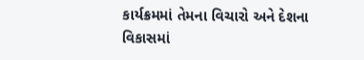કાર્યક્રમમાં તેમના વિચારો અને દેશના વિકાસમાં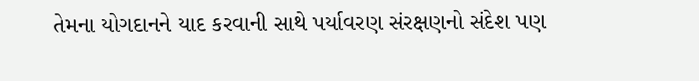તેમના યોગદાનને યાદ કરવાની સાથે પર્યાવરણ સંરક્ષણનો સંદેશ પણ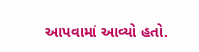આપવામાં આવ્યો હતો.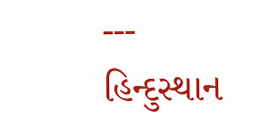---
હિન્દુસ્થાન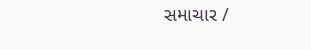સમાચાર /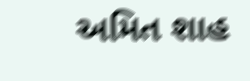અમિત શાહ